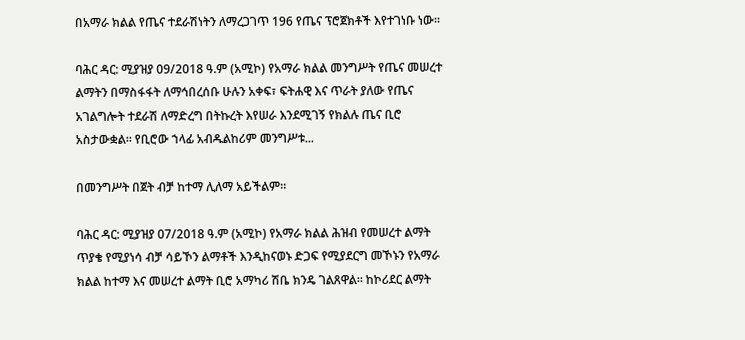በአማራ ክልል የጤና ተደራሽነትን ለማረጋገጥ 196 የጤና ፕሮጀክቶች እየተገነቡ ነው።

ባሕር ዳር: ሚያዝያ 09/2018 ዓ.ም (አሚኮ) የአማራ ክልል መንግሥት የጤና መሠረተ ልማትን በማስፋፋት ለማኅበረሰቡ ሁሉን አቀፍ፣ ፍትሐዊ እና ጥራት ያለው የጤና አገልግሎት ተደራሽ ለማድረግ በትኩረት እየሠራ እንደሚገኝ የክልሉ ጤና ቢሮ አስታውቋል። የቢሮው ኀላፊ አብዱልከሪም መንግሥቱ...

በመንግሥት በጀት ብቻ ከተማ ሊለማ አይችልም።

ባሕር ዳር: ሚያዝያ 07/2018 ዓ.ም (አሚኮ) የአማራ ክልል ሕዝብ የመሠረተ ልማት ጥያቄ የሚያነሳ ብቻ ሳይኾን ልማቶች እንዲከናወኑ ድጋፍ የሚያደርግ መኾኑን የአማራ ክልል ከተማ እና መሠረተ ልማት ቢሮ አማካሪ ሽቤ ክንዴ ገልጸዋል። ከኮሪደር ልማት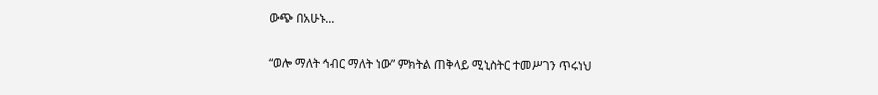ውጭ በአሁኑ...

“ወሎ ማለት ኅብር ማለት ነው” ምክትል ጠቅላይ ሚኒስትር ተመሥገን ጥሩነህ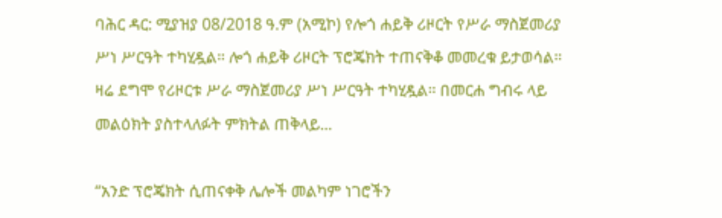ባሕር ዳር: ሚያዝያ 08/2018 ዓ.ም (አሚኮ) የሎጎ ሐይቅ ሪዞርት የሥራ ማስጀመሪያ ሥነ ሥርዓት ተካሂዷል። ሎጎ ሐይቅ ሪዞርት ፕሮጄክት ተጠናቅቆ መመረቁ ይታወሳል። ዛሬ ደግሞ የሪዞርቱ ሥራ ማስጀመሪያ ሥነ ሥርዓት ተካሂዷል። በመርሐ ግብሩ ላይ መልዕክት ያስተላለፉት ምክትል ጠቅላይ...

“አንድ ፕሮጄክት ሲጠናቀቅ ሌሎች መልካም ነገሮችን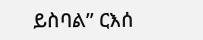ይስባል” ርእሰ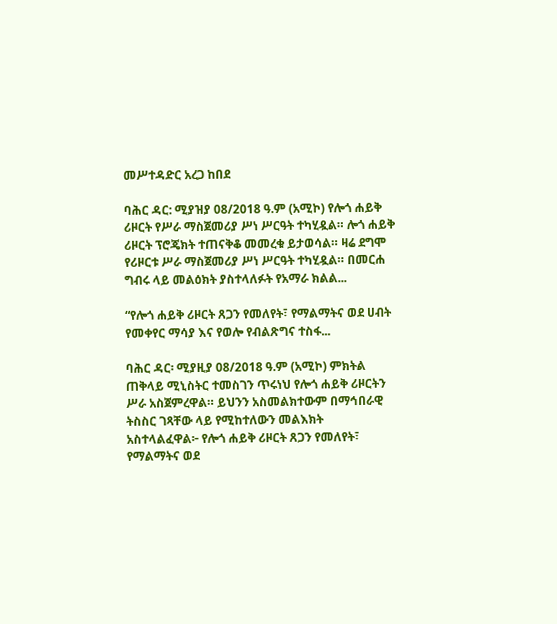መሥተዳድር አረጋ ከበደ

ባሕር ዳር: ሚያዝያ 08/2018 ዓ.ም (አሚኮ) የሎጎ ሐይቅ ሪዞርት የሥራ ማስጀመሪያ ሥነ ሥርዓት ተካሂዷል። ሎጎ ሐይቅ ሪዞርት ፕሮጄክት ተጠናቅቆ መመረቁ ይታወሳል። ዛሬ ደግሞ የሪዞርቱ ሥራ ማስጀመሪያ ሥነ ሥርዓት ተካሂዷል። በመርሐ ግብሩ ላይ መልዕክት ያስተላለፉት የአማራ ክልል...

“የሎጎ ሐይቅ ሪዞርት ጸጋን የመለየት፣ የማልማትና ወደ ሀብት የመቀየር ማሳያ እና የወሎ የብልጽግና ተስፋ...

ባሕር ዳር፡ ሚያዚያ 08/2018 ዓ.ም (አሚኮ) ምክትል ጠቅላይ ሚኒስትር ተመስገን ጥሩነህ የሎጎ ሐይቅ ሪዞርትን ሥራ አስጀምረዋል። ይህንን አስመልክተውም በማኅበራዊ ትስስር ገጻቸው ላይ የሚከተለውን መልእክት አስተላልፈዋል፦ የሎጎ ሐይቅ ሪዞርት ጸጋን የመለየት፣ የማልማትና ወደ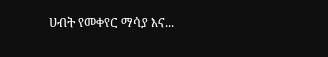ሀብት የመቀየር ማሳያ እና...